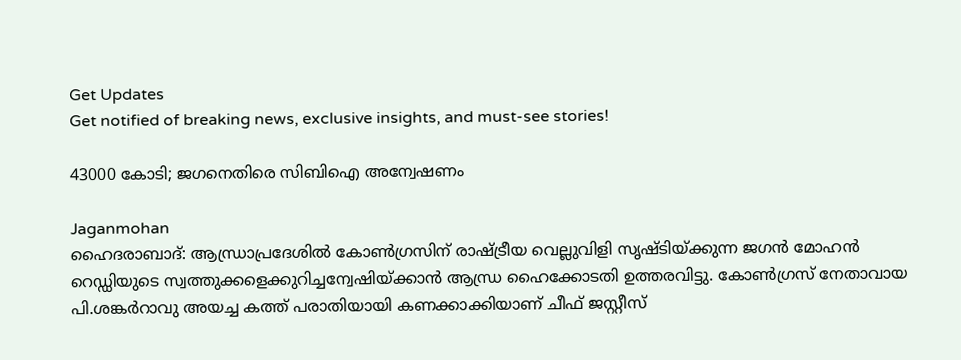Get Updates
Get notified of breaking news, exclusive insights, and must-see stories!

43000 കോടി; ജഗനെതിരെ സിബിഐ അന്വേഷണം

Jaganmohan
ഹൈദരാബാദ്: ആന്ധ്രാപ്രദേശില്‍ കോണ്‍ഗ്രസിന് രാഷ്ട്രീയ വെല്ലുവിളി സൃഷ്ടിയ്ക്കുന്ന ജഗന്‍ മോഹന്‍ റെഡ്ഡിയുടെ സ്വത്തുക്കളെക്കുറിച്ചന്വേഷിയ്ക്കാന്‍ ആന്ധ്ര ഹൈക്കോടതി ഉത്തരവിട്ടു. കോണ്‍ഗ്രസ് നേതാവായ പി.ശങ്കര്‍റാവു അയച്ച കത്ത് പരാതിയായി കണക്കാക്കിയാണ് ചീഫ് ജസ്റ്റീസ്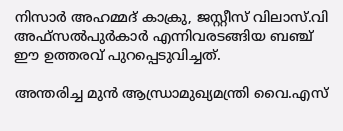നിസാര്‍ അഹമ്മദ് കാക്രു, ജസ്റ്റീസ് വിലാസ്.വി അഫ്‌സല്‍പുര്‍കാര്‍ എന്നിവരടങ്ങിയ ബഞ്ച് ഈ ഉത്തരവ് പുറപ്പെടുവിച്ചത്.

അന്തരിച്ച മുന്‍ ആന്ധ്രാമുഖ്യമന്ത്രി വൈ.എസ്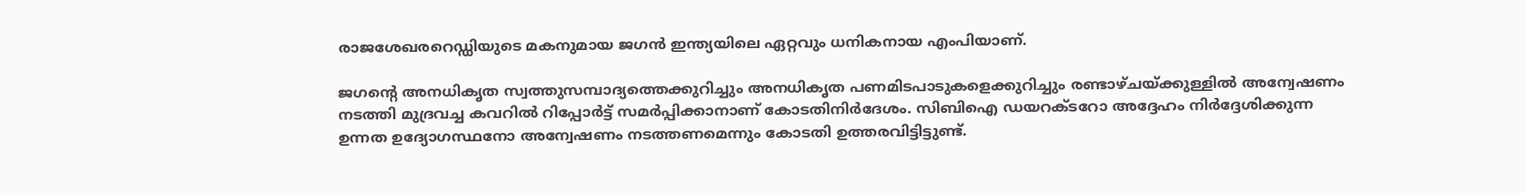രാജശേഖരറെഡ്ഡിയുടെ മകനുമായ ജഗന്‍ ഇന്ത്യയിലെ ഏറ്റവും ധനികനായ എംപിയാണ്.

ജഗന്റെ അനധികൃത സ്വത്തുസമ്പാദ്യത്തെക്കുറിച്ചും അനധികൃത പണമിടപാടുകളെക്കുറിച്ചും രണ്ടാഴ്ചയ്ക്കുള്ളില്‍ അന്വേഷണം നടത്തി മുദ്രവച്ച കവറില്‍ റിപ്പോര്‍ട്ട് സമര്‍പ്പിക്കാനാണ് കോടതിനിര്‍ദേശം. സിബിഐ ഡയറക്ടറോ അദ്ദേഹം നിര്‍ദ്ദേശിക്കുന്ന ഉന്നത ഉദ്യോഗസ്ഥനോ അന്വേഷണം നടത്തണമെന്നും കോടതി ഉത്തരവിട്ടിട്ടുണ്ട്.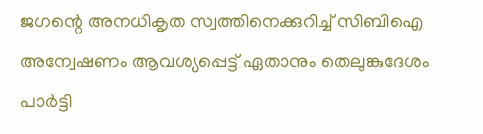ജഗന്റെ അനധികൃത സ്വത്തിനെക്കുറിച്ച് സിബിഐ അന്വേഷണം ആവശ്യപ്പെട്ട് ഏതാനും തെലുങ്കുദേശം പാര്‍ട്ടി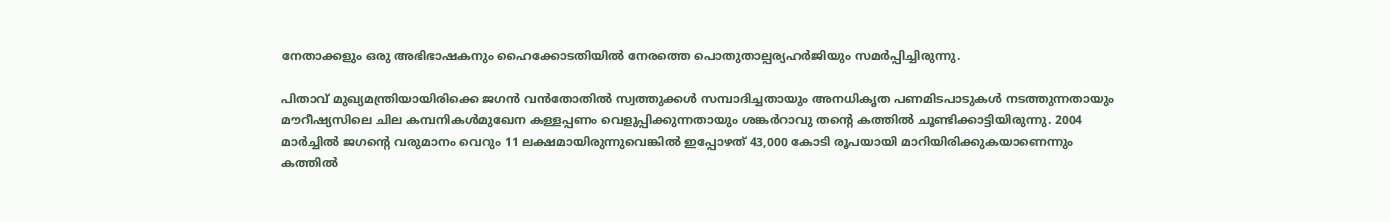നേതാക്കളും ഒരു അഭിഭാഷകനും ഹൈക്കോടതിയില്‍ നേരത്തെ പൊതുതാല്പര്യഹര്‍ജിയും സമര്‍പ്പിച്ചിരുന്നു.

പിതാവ് മുഖ്യമന്ത്രിയായിരിക്കെ ജഗന്‍ വന്‍തോതില്‍ സ്വത്തുക്കള്‍ സമ്പാദിച്ചതായും അനധികൃത പണമിടപാടുകള്‍ നടത്തുന്നതായും മൗറീഷ്യസിലെ ചില കമ്പനികള്‍മുഖേന കള്ളപ്പണം വെളുപ്പിക്കുന്നതായും ശങ്കര്‍റാവു തന്റെ കത്തില്‍ ചൂണ്ടിക്കാട്ടിയിരുന്നു. 2004 മാര്‍ച്ചില്‍ ജഗന്റെ വരുമാനം വെറും 11 ലക്ഷമായിരുന്നുവെങ്കില്‍ ഇപ്പോഴത് 43,000 കോടി രൂപയായി മാറിയിരിക്കുകയാണെന്നും കത്തില്‍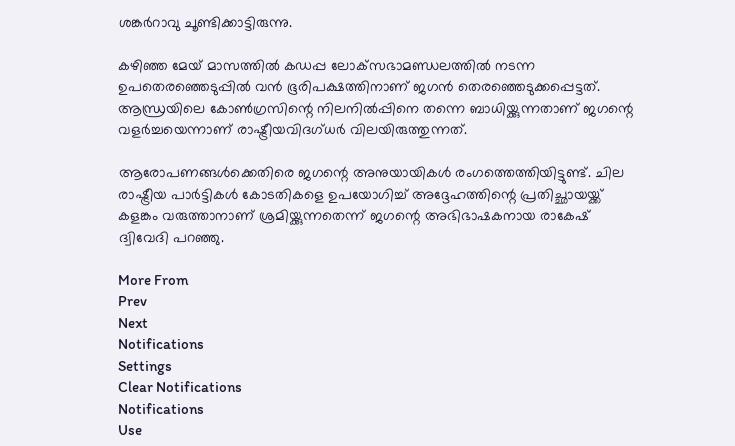ശങ്കര്‍റാവു ചൂണ്ടിക്കാട്ടിരുന്നു.

കഴിഞ്ഞ മേയ് മാസത്തില്‍ കഡപ്പ ലോക്‌സഭാമണ്ഡലത്തില്‍ നടന്ന ഉപതെരഞ്ഞെടുപ്പില്‍ വന്‍ ഭൂരിപക്ഷത്തിനാണ് ജഗന്‍ തെരഞ്ഞെടുക്കപ്പെട്ടത്. ആന്ധ്രയിലെ കോണ്‍ഗ്രസിന്റെ നിലനില്‍പ്പിനെ തന്നെ ബാധിയ്ക്കുന്നതാണ് ജഗന്റെ വളര്‍ച്ചയെന്നാണ് രാഷ്ട്രീയവിദഗ്ധര്‍ വിലയിരുത്തുന്നത്.

ആരോപണങ്ങള്‍ക്കെതിരെ ജഗന്റെ അനുയായികള്‍ രംഗത്തെത്തിയിട്ടുണ്ട്. ചില രാഷ്ട്രീയ പാര്‍ട്ടികള്‍ കോടതികളെ ഉപയോഗിച്ച് അദ്ദേഹത്തിന്റെ പ്രതിച്ഛായയ്ക്ക് കളങ്കം വരുത്താനാണ് ശ്രമിയ്ക്കുന്നതെന്ന് ജഗന്റെ അഭിഭാഷകനായ രാകേഷ് ദ്വിവേദി പറഞ്ഞു.

More From
Prev
Next
Notifications
Settings
Clear Notifications
Notifications
Use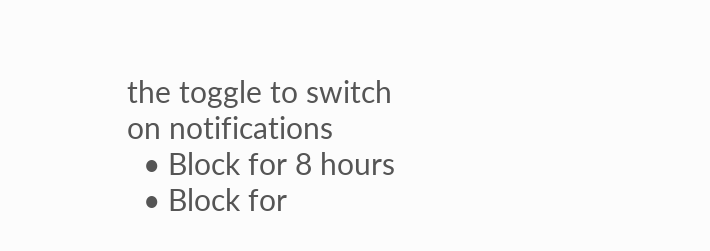the toggle to switch on notifications
  • Block for 8 hours
  • Block for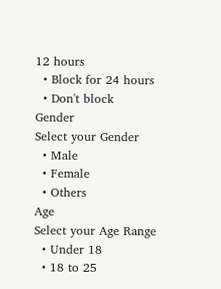12 hours
  • Block for 24 hours
  • Don't block
Gender
Select your Gender
  • Male
  • Female
  • Others
Age
Select your Age Range
  • Under 18
  • 18 to 25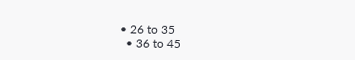• 26 to 35
  • 36 to 45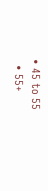• 45 to 55
  • 55+